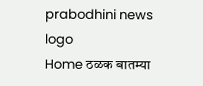prabodhini news logo
Home ठळक बातम्या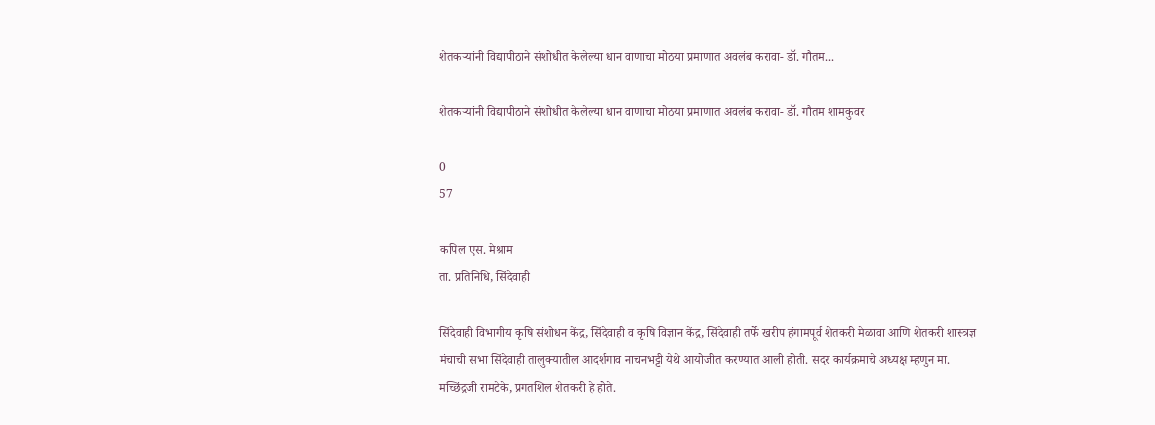शेतकऱ्यांनी विद्यापीठाने संशोधीत केलेल्या धान वाणाचा मोठया प्रमाणात अवलंब करावा- डॉ. गौतम...

शेतकऱ्यांनी विद्यापीठाने संशोधीत केलेल्या धान वाणाचा मोठया प्रमाणात अवलंब करावा- डॉ. गौतम शामकुवर

0
57

कपिल एस. मेश्राम
ता. प्रतिनिधि, सिंदेवाही

सिंदेवाही विभागीय कृषि संशोधन केंद्र, सिंदेवाही व कृषि विज्ञान केंद्र, सिंदेवाही तर्फे खरीप हंगामपूर्व शेतकरी मेळावा आणि शेतकरी शास्त्रज्ञ मंचाची सभा सिंदेवाही तालुक्यातील आदर्शगाव नाचनभट्टी येथे आयोजीत करण्यात आली होती. सदर कार्यक्रमाचे अध्यक्ष म्हणुन मा. मच्छिंद्रजी रामटेके, प्रगतशिल शेतकरी हे होते.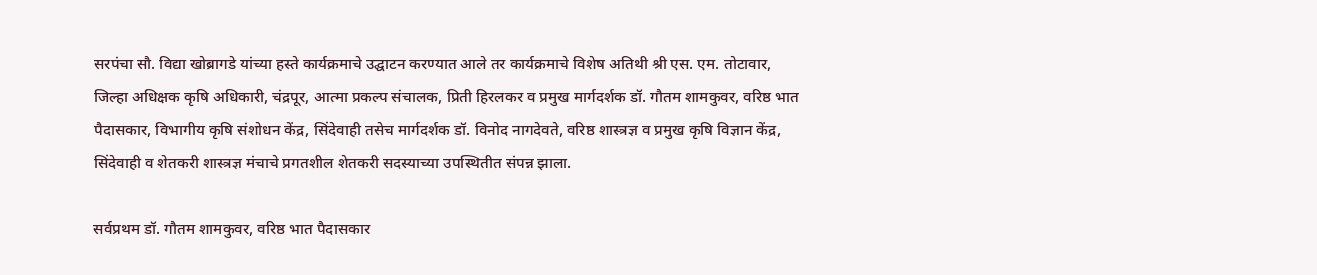सरपंचा सौ. विद्या खोब्रागडे यांच्या हस्ते कार्यक्रमाचे उद्घाटन करण्यात आले तर कार्यक्रमाचे विशेष अतिथी श्री एस. एम. तोटावार, जिल्हा अधिक्षक कृषि अधिकारी, चंद्रपूर, आत्मा प्रकल्प संचालक, प्रिती हिरलकर व प्रमुख मार्गदर्शक डॉ. गौतम शामकुवर, वरिष्ठ भात पैदासकार, विभागीय कृषि संशोधन केंद्र, सिंदेवाही तसेच मार्गदर्शक डॉ. विनोद नागदेवते, वरिष्ठ शास्त्रज्ञ व प्रमुख कृषि विज्ञान केंद्र, सिंदेवाही व शेतकरी शास्त्रज्ञ मंचाचे प्रगतशील शेतकरी सदस्याच्या उपस्थितीत संपन्न झाला.

सर्वप्रथम डॉ. गौतम शामकुवर, वरिष्ठ भात पैदासकार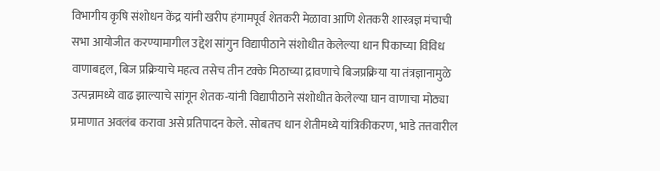विभागीय कृषि संशोधन केंद्र यांनी खरीप हंगामपूर्व शेतकरी मेळावा आणि शेतकरी शास्त्रज्ञ मंचाची सभा आयोजीत करण्यामागील उद्देश सांगुन विद्यापीठाने संशोधीत केलेल्या धान पिकाच्या विविध वाणाबद्दल, बिज प्रक्रियाचे महत्व तसेच तीन टक्के मिठाच्या द्रावणाचे बिजप्रक्रिया या तंत्रज्ञानामुळे उत्पन्नामध्ये वाढ झाल्याचे सांगून शेतक-यांनी विद्यापीठाने संशोधीत केलेल्या घान वाणाचा मोठ्या प्रमाणात अवलंब करावा असे प्रतिपादन केले. सोबतच धान शेतीमध्ये यांत्रिकीकरण, भाडे तत्तवारील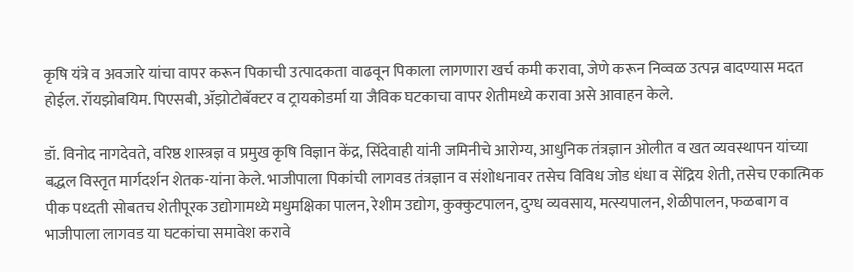कृषि यंत्रे व अवजारे यांचा वापर करून पिकाची उत्पादकता वाढवून पिकाला लागणारा खर्च कमी करावा, जेणे करून निव्वळ उत्पन्न बादण्यास मदत होईल. रॉयझोबयिम. पिएसबी, ॲझोटोबॅक्टर व ट्रायकोडर्मा या जैविक घटकाचा वापर शेतीमध्ये करावा असे आवाहन केले.

डॉ. विनोद नागदेवते, वरिष्ठ शास्त्रज्ञ व प्रमुख कृषि विज्ञान केंद्र, सिंदेवाही यांनी जमिनीचे आरोग्य, आधुनिक तंत्रज्ञान ओलीत व खत व्यवस्थापन यांच्या बद्धल विस्तृत मार्गदर्शन शेतक-यांना केले. भाजीपाला पिकांची लागवड तंत्रज्ञान व संशोधनावर तसेच विविध जोड धंधा व सेंद्रिय शेती, तसेच एकात्मिक पीक पध्दती सोबतच शेतीपूरक उद्योगामध्ये मधुमक्षिका पालन, रेशीम उद्योग, कुक्कुटपालन, दुग्ध व्यवसाय, मत्स्यपालन, शेळीपालन, फळबाग व भाजीपाला लागवड या घटकांचा समावेश करावे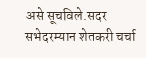असे सूचविले.सदर सभेदरम्यान शेतकरी चर्चा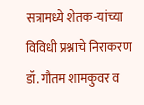सत्रामध्ये शेतक-यांच्या विविधी प्रश्नाचे निराकरण डॉ. गौतम शामकुवर व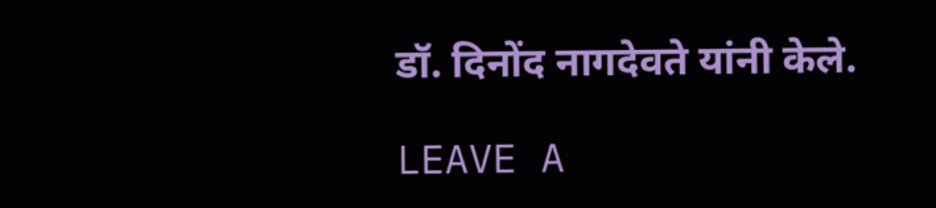डॉ. दिनोंद नागदेवते यांनी केले.

LEAVE A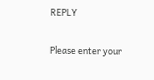REPLY

Please enter your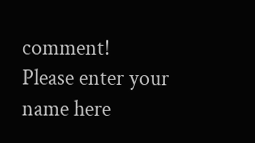comment!
Please enter your name here